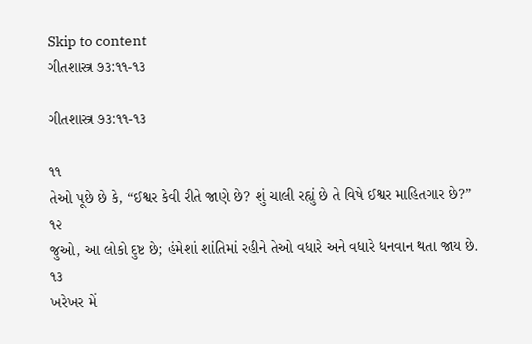Skip to content
ગીતશાસ્ત્ર ૭૩:૧૧-૧૩

ગીતશાસ્ત્ર ૭૩:૧૧-૧૩

૧૧
તેઓ પૂછે છે કે, “ઈશ્વર કેવી રીતે જાણે છે? શું ચાલી રહ્યું છે તે વિષે ઈશ્વર માહિતગાર છે?”
૧૨
જુઓ, આ લોકો દુષ્ટ છે; હંમેશાં શાંતિમાં રહીને તેઓ વધારે અને વધારે ધનવાન થતા જાય છે.
૧૩
ખરેખર મેં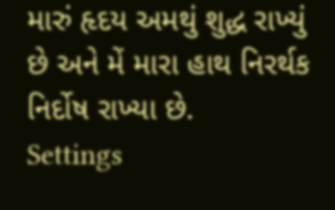મારું હૃદય અમથું શુદ્ધ રાખ્યું છે અને મેં મારા હાથ નિરર્થક નિર્દોષ રાખ્યા છે.
Settings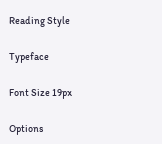Reading Style

Typeface

Font Size 19px

Options